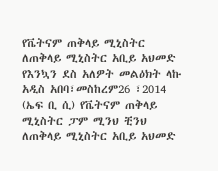የቬትናም ጠቅላይ ሚኒስትር ለጠቅላይ ሚኒስትር አቢይ አህመድ የእንኳን ደስ አለዎት መልዕክት ላኩ
አዲስ አበባ፣መስከረም26 ፣2014 (ኤፍ ቢ ሲ) የቬትናም ጠቅላይ ሚኒስትር ፓም ሚንህ ቺንህ ለጠቅላይ ሚኒስትር አቢይ አህመድ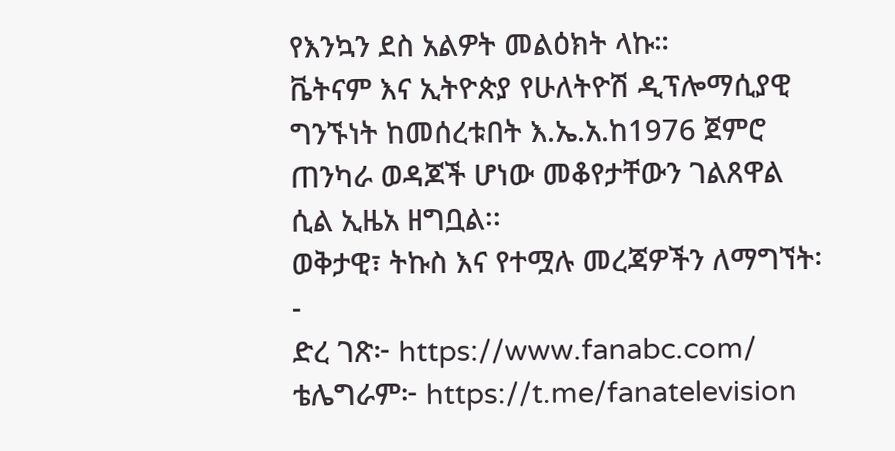የእንኳን ደስ አልዎት መልዕክት ላኩ።
ቬትናም እና ኢትዮጵያ የሁለትዮሽ ዲፕሎማሲያዊ ግንኙነት ከመሰረቱበት እ.ኤ.አ.ከ1976 ጀምሮ ጠንካራ ወዳጆች ሆነው መቆየታቸውን ገልጸዋል ሲል ኢዜአ ዘግቧል፡፡
ወቅታዊ፣ ትኩስ እና የተሟሉ መረጃዎችን ለማግኘት፡-
ድረ ገጽ፦ https://www.fanabc.com/
ቴሌግራም፦ https://t.me/fanatelevision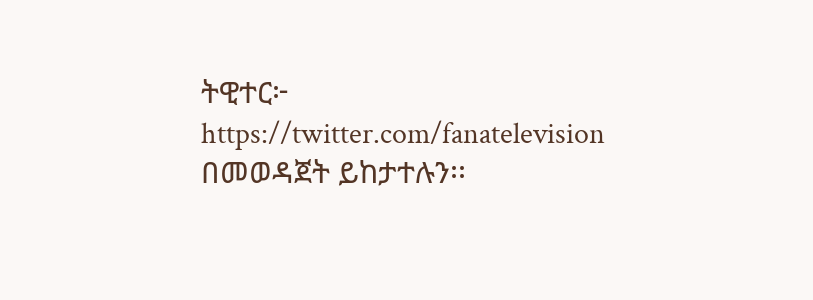ትዊተር፦ https://twitter.com/fanatelevision በመወዳጀት ይከታተሉን፡፡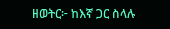ዘወትር፦ ከእኛ ጋር ስላሉ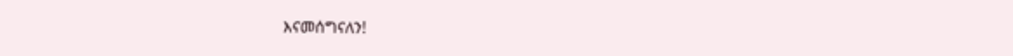እናመሰግናለን!